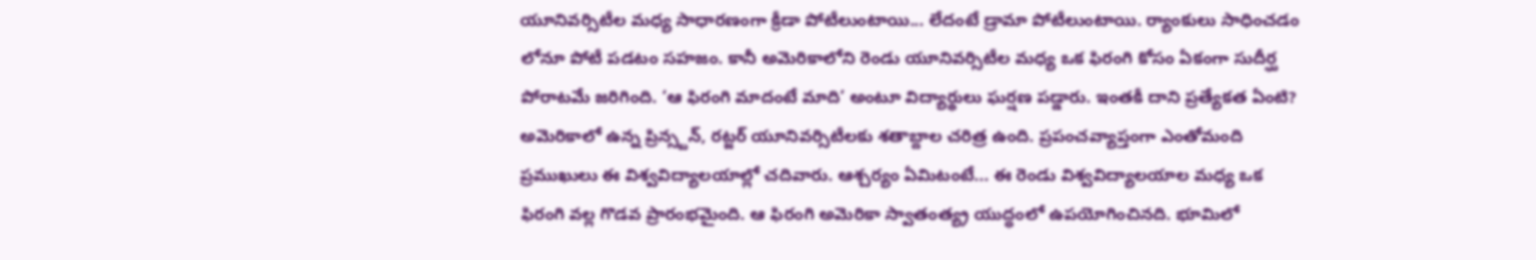యూనివర్సిటీల మధ్య సాధారణంగా క్రీడా పోటీలుంటాయి... లేదంటే డ్రామా పోటీలుంటాయి. ర్యాంకులు సాధించడం లోనూ పోటీ పడటం సహజం. కానీ అమెరికాలోని రెండు యూనివర్సిటీల మధ్య ఒక ఫిరంగి కోసం ఏకంగా సుదీర్ఘ పోరాటమే జరిగింది. ‘ఆ ఫిరంగి మాదంటే మాది’ అంటూ విద్యార్థులు ఘర్షణ పడ్డారు. ఇంతకీ దాని ప్రత్యేకత ఏంటి? అమెరికాలో ఉన్న ప్రిన్స్టన్, రట్జర్ యూనివర్సిటీలకు శతాబ్దాల చరిత్ర ఉంది. ప్రపంచవ్యాప్తంగా ఎంతోమంది ప్రముఖులు ఈ విశ్వవిద్యాలయాల్లో చదివారు. ఆశ్చర్యం ఏమిటంటే... ఈ రెండు విశ్వవిద్యాలయాల మధ్య ఒక ఫిరంగి వల్ల గొడవ ప్రారంభమైంది. ఆ ఫిరంగి అమెరికా స్వాతంత్య్ర యుద్ధంలో ఉపయోగించినది. భూమిలో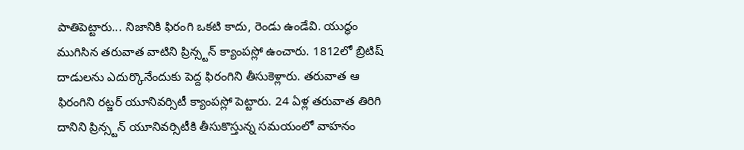పాతిపెట్టారు... నిజానికి ఫిరంగి ఒకటి కాదు, రెండు ఉండేవి. యుద్ధం ముగిసిన తరువాత వాటిని ప్రిన్స్టన్ క్యాంపస్లో ఉంచారు. 1812లో బ్రిటిష్ దాడులను ఎదుర్కొనేందుకు పెద్ద ఫిరంగిని తీసుకెళ్లారు. తరువాత ఆ ఫిరంగిని రట్జర్ యూనివర్సిటీ క్యాంపస్లో పెట్టారు. 24 ఏళ్ల తరువాత తిరిగి దానిని ప్రిన్స్టన్ యూనివర్సిటీకి తీసుకొస్తున్న సమయంలో వాహనం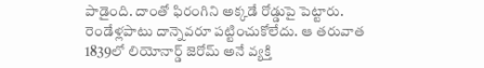పాడైంది. దాంతో ఫిరంగిని అక్కడే రోడ్డుపై పెట్టారు. రెండేళ్లపాటు దాన్నెవరూ పట్టించుకోలేదు. ఆ తరువాత 1839లో లియోనార్డ్ జెరోమ్ అనే వ్యక్తి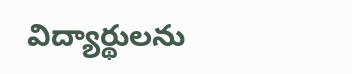విద్యార్థులను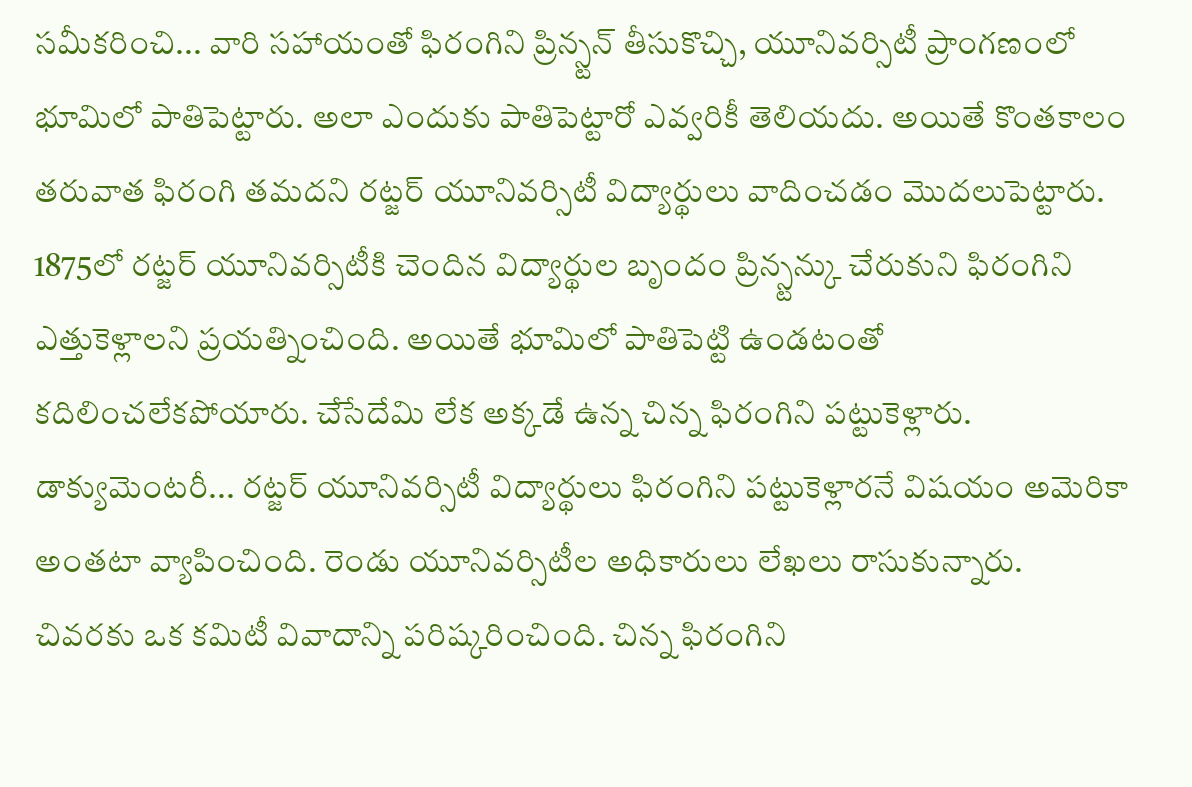సమీకరించి... వారి సహాయంతో ఫిరంగిని ప్రిన్స్టన్ తీసుకొచ్చి, యూనివర్సిటీ ప్రాంగణంలో భూమిలో పాతిపెట్టారు. అలా ఎందుకు పాతిపెట్టారో ఎవ్వరికీ తెలియదు. అయితే కొంతకాలం తరువాత ఫిరంగి తమదని రట్జర్ యూనివర్సిటీ విద్యార్థులు వాదించడం మొదలుపెట్టారు. 1875లో రట్జర్ యూనివర్సిటీకి చెందిన విద్యార్థుల బృందం ప్రిన్స్టన్కు చేరుకుని ఫిరంగిని ఎత్తుకెళ్లాలని ప్రయత్నించింది. అయితే భూమిలో పాతిపెట్టి ఉండటంతో కదిలించలేకపోయారు. చేసేదేమి లేక అక్కడే ఉన్న చిన్న ఫిరంగిని పట్టుకెళ్లారు. డాక్యుమెంటరీ... రట్జర్ యూనివర్సిటీ విద్యార్థులు ఫిరంగిని పట్టుకెళ్లారనే విషయం అమెరికా అంతటా వ్యాపించింది. రెండు యూనివర్సిటీల అధికారులు లేఖలు రాసుకున్నారు. చివరకు ఒక కమిటీ వివాదాన్ని పరిష్కరించింది. చిన్న ఫిరంగిని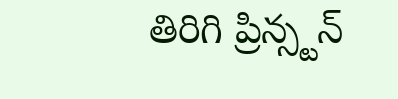తిరిగి ప్రిన్స్టన్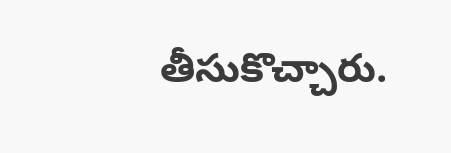తీసుకొచ్చారు.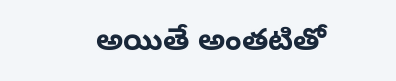అయితే అంతటితో